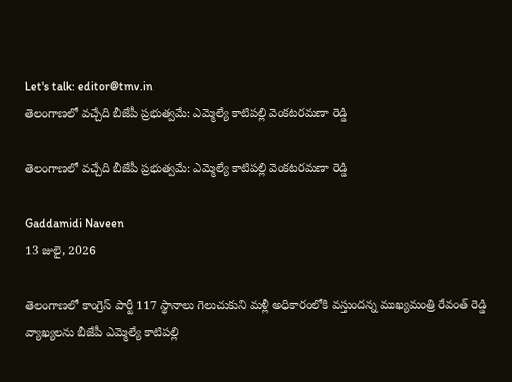Let's talk: editor@tmv.in
తెలంగాణలో వచ్చేది బీజేపీ ప్రభుత్వమే: ఎమ్మెల్యే కాటిపల్లి వెంకటరమణా రెడ్డి

తెలంగాణలో వచ్చేది బీజేపీ ప్రభుత్వమే: ఎమ్మెల్యే కాటిపల్లి వెంకటరమణా రెడ్డి

Gaddamidi Naveen
13 జులై, 2026

తెలంగాణలో కాంగ్రెస్ పార్టీ 117 స్థానాలు గెలుచుకుని మళ్లీ అధికారంలోకి వస్తుందన్న ముఖ్యమంత్రి రేవంత్ రెడ్డి వ్యాఖ్యలను బీజేపీ ఎమ్మెల్యే కాటిపల్లి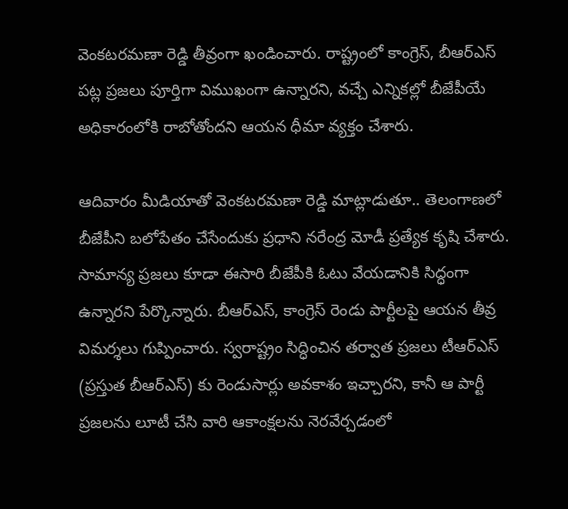వెంకటరమణా రెడ్డి తీవ్రంగా ఖండించారు. రాష్ట్రంలో కాంగ్రెస్, బీఆర్‌ఎస్ పట్ల ప్రజలు పూర్తిగా విముఖంగా ఉన్నారని, వచ్చే ఎన్నికల్లో బీజేపీయే అధికారంలోకి రాబోతోందని ఆయన ధీమా వ్యక్తం చేశారు.

ఆదివారం మీడియాతో వెంకటరమణా రెడ్డి మాట్లాడుతూ.. తెలంగాణలో బీజేపీని బలోపేతం చేసేందుకు ప్రధాని నరేంద్ర మోడీ ప్రత్యేక కృషి చేశారు. సామాన్య ప్రజలు కూడా ఈసారి బీజేపీకి ఓటు వేయడానికి సిద్ధంగా ఉన్నారని పేర్కొన్నారు. బీఆర్‌ఎస్, కాంగ్రెస్ రెండు పార్టీలపై ఆయన తీవ్ర విమర్శలు గుప్పించారు. స్వరాష్ట్రం సిద్ధించిన తర్వాత ప్రజలు టీఆర్‌ఎస్ (ప్రస్తుత బీఆర్‌ఎస్) కు రెండుసార్లు అవకాశం ఇచ్చారని, కానీ ఆ పార్టీ ప్రజలను లూటీ చేసి వారి ఆకాంక్షలను నెరవేర్చడంలో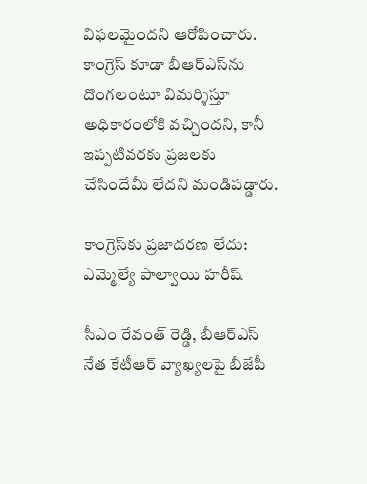విఫలమైందని ఆరోపించారు. కాంగ్రెస్ కూడా బీఆర్‌ఎస్‌ను దొంగలంటూ విమర్శిస్తూ అధికారంలోకి వచ్చిందని, కానీ ఇప్పటివరకు ప్రజలకు చేసిందేమీ లేదని మండిపడ్డారు.

కాంగ్రెస్‌కు ప్రజాదరణ లేదు: ఎమ్మెల్యే పాల్వాయి హరీష్

సీఎం రేవంత్ రెడ్డి, బీఆర్‌ఎస్ నేత కేటీఆర్ వ్యాఖ్యలపై బీజేపీ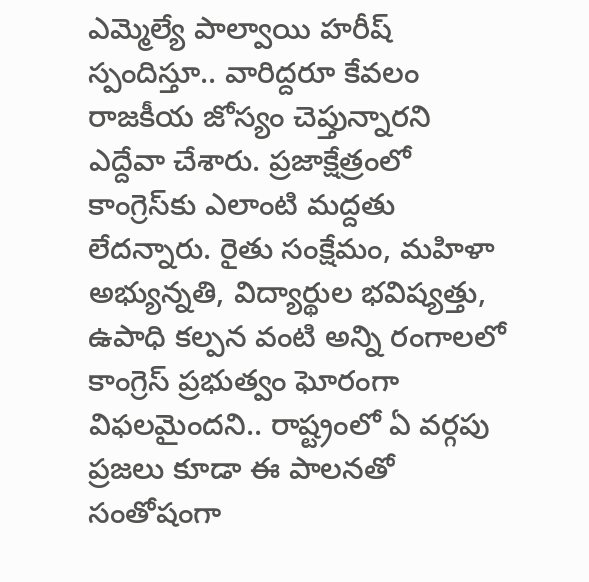ఎమ్మెల్యే పాల్వాయి హరీష్ స్పందిస్తూ.. వారిద్దరూ కేవలం రాజకీయ జోస్యం చెప్తున్నారని ఎద్దేవా చేశారు. ప్రజాక్షేత్రంలో కాంగ్రెస్‌కు ఎలాంటి మద్దతు లేదన్నారు. రైతు సంక్షేమం, మహిళా అభ్యున్నతి, విద్యార్థుల భవిష్యత్తు, ఉపాధి కల్పన వంటి అన్ని రంగాలలో కాంగ్రెస్ ప్రభుత్వం ఘోరంగా విఫలమైందని.. రాష్ట్రంలో ఏ వర్గపు ప్రజలు కూడా ఈ పాలనతో సంతోషంగా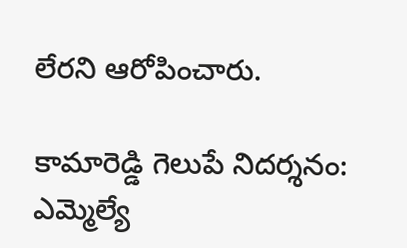లేరని ఆరోపించారు.

కామారెడ్డి గెలుపే నిదర్శనం: ఎమ్మెల్యే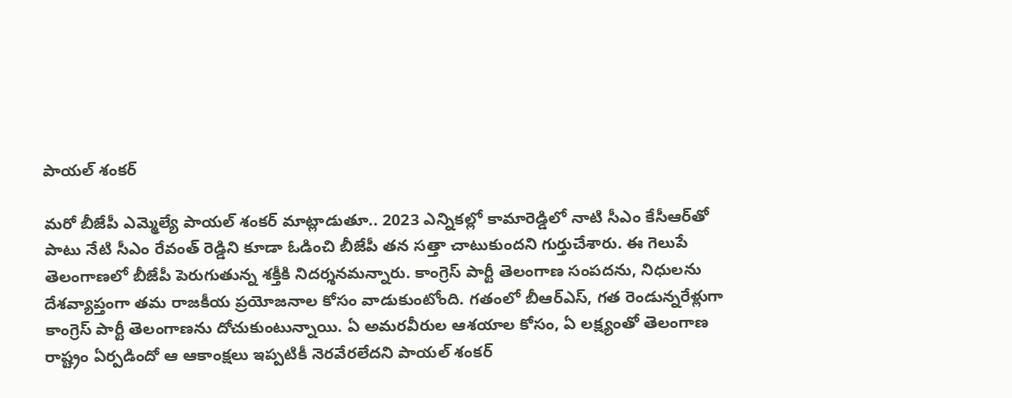పాయల్ శంకర్

మరో బీజేపీ ఎమ్మెల్యే పాయల్ శంకర్ మాట్లాడుతూ.. 2023 ఎన్నికల్లో కామారెడ్డిలో నాటి సీఎం కేసీఆర్‌తో పాటు నేటి సీఎం రేవంత్ రెడ్డిని కూడా ఓడించి బీజేపీ తన సత్తా చాటుకుందని గుర్తుచేశారు. ఈ గెలుపే తెలంగాణలో బీజేపీ పెరుగుతున్న శక్తీకి నిదర్శనమన్నారు. కాంగ్రెస్ పార్టీ తెలంగాణ సంపదను, నిధులను దేశవ్యాప్తంగా తమ రాజకీయ ప్రయోజనాల కోసం వాడుకుంటోంది. గతంలో బీఆర్‌ఎస్, గత రెండున్నరేళ్లుగా కాంగ్రెస్ పార్టీ తెలంగాణను దోచుకుంటున్నాయి. ఏ అమరవీరుల ఆశయాల కోసం, ఏ లక్ష్యంతో తెలంగాణ రాష్ట్రం ఏర్పడిందో ఆ ఆకాంక్షలు ఇప్పటికీ నెరవేరలేదని పాయల్ శంకర్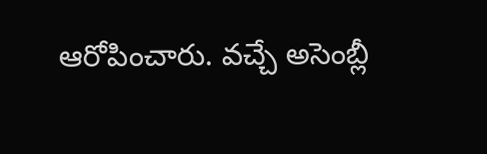ఆరోపించారు. వచ్చే అసెంబ్లీ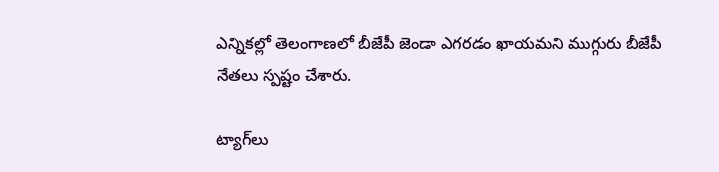ఎన్నికల్లో తెలంగాణలో బీజేపీ జెండా ఎగరడం ఖాయమని ముగ్గురు బీజేపీ నేతలు స్పష్టం చేశారు.

ట్యాగ్‌లు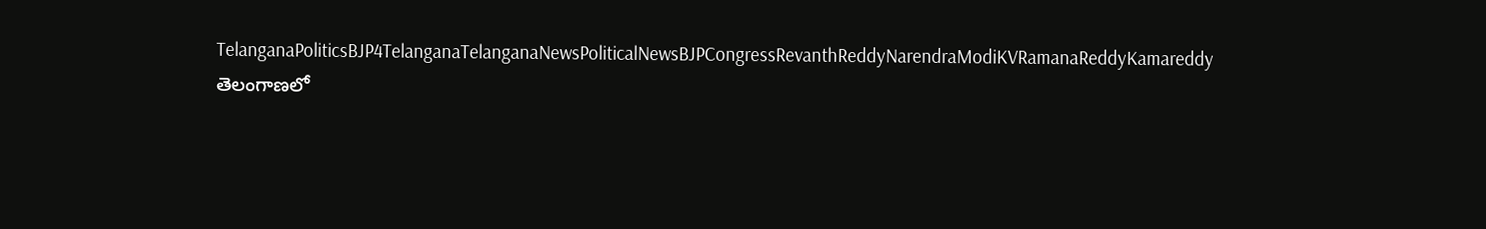TelanganaPoliticsBJP4TelanganaTelanganaNewsPoliticalNewsBJPCongressRevanthReddyNarendraModiKVRamanaReddyKamareddy
తెలంగాణలో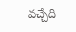వచ్చేది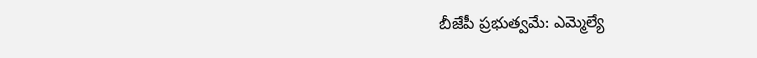బీజేపీ ప్రభుత్వమే: ఎమ్మెల్యే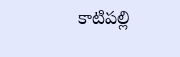కాటిపల్లి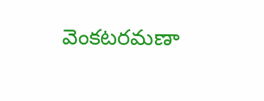వెంకటరమణా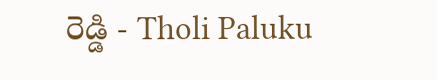రెడ్డి - Tholi Paluku